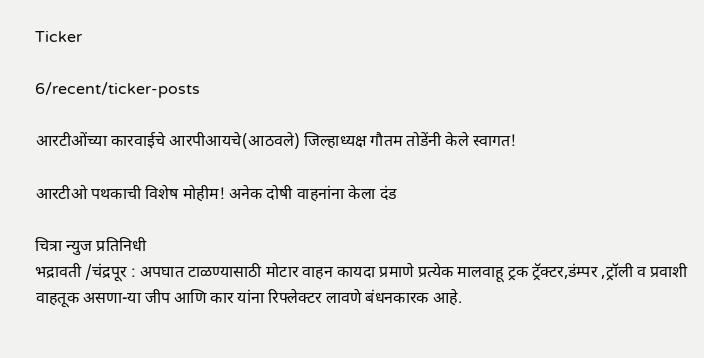Ticker

6/recent/ticker-posts

आरटीओंच्या कारवाईचे आरपीआयचे(आठवले) जिल्हाध्यक्ष गौतम तोडेंनी केले स्वागत!

आरटीओ पथकाची विशेष मोहीम! अनेक दोषी वाहनांना केला दंड

चित्रा न्युज प्रतिनिधी
भद्रावती /चंद्रपूर : अपघात टाळण्यासाठी मोटार वाहन कायदा प्रमाणे प्रत्येक मालवाहू ट्रक ट्रॅक्टर,डंम्पर ,ट्रॉली व प्रवाशी वाहतूक असणा-या जीप आणि कार यांना रिफ्लेक्टर लावणे बंधनकारक आहे.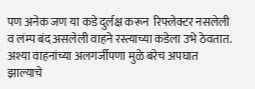पण अनेक जण या कडे दुर्लक्ष करून  रिफ्लेक्टर नसलेली व लंम्प बंद असलेली वाहने रस्त्याच्या कडेला उभे ठेवतात.
अश्या वाहनांच्या अलगर्जीपणा मुळे बरेच अपघात झाल्याचे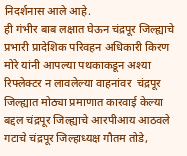निदर्शनास आले आहे.
ही गंभीर बाब लक्षात घेऊन चंद्रपूर जिल्ह्याचे प्रभारी प्रादेशिक परिवहन अधिकारी किरण मोरे यांनी आपल्या पथकाकडून अश्या रिफ्लेक्टर न लावलेल्या वाहनांवर  चंद्रपूर जिल्ह्यात मोठ्या प्रमाणात कारवाई केल्या बद्दल चंद्रपूर जिल्ह्याचे आरपीआय आठवले गटाचे चंद्रपूर जिल्हाध्यक्ष गौतम तोडे,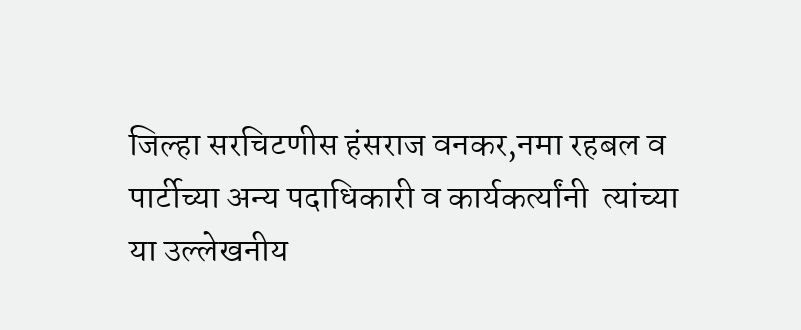जिल्हा सरचिटणीस हंसराज वनकर,नमा रहबल व पार्टीच्या अन्य पदाधिकारी व कार्यकर्त्यांनी  त्यांच्या या उल्लेखनीय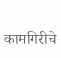कामगिरीचे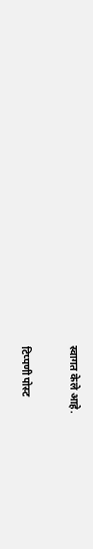स्वागत केले आहे.

टिप्पणी पोस्ट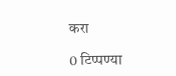करा

0 टिप्पण्या